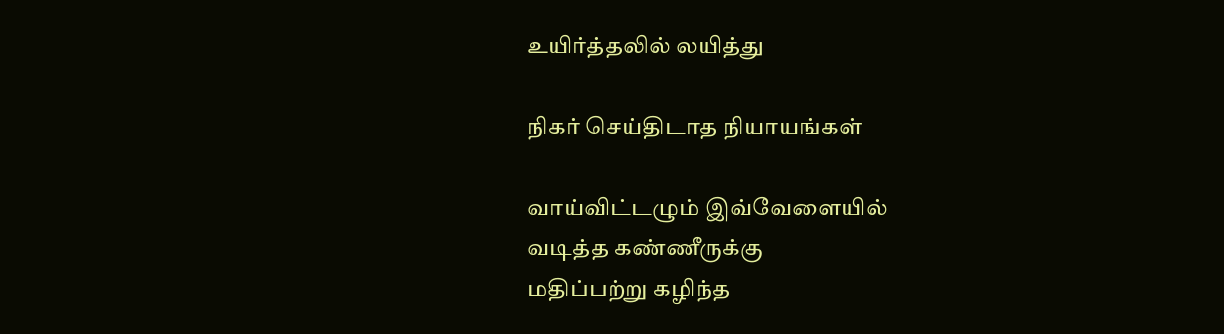உயிர்த்தலில் லயித்து

நிகர் செய்திடாத நியாயங்கள்

வாய்விட்டழும் இவ்வேளையில்
வடித்த கண்ணீருக்கு
மதிப்பற்று கழிந்த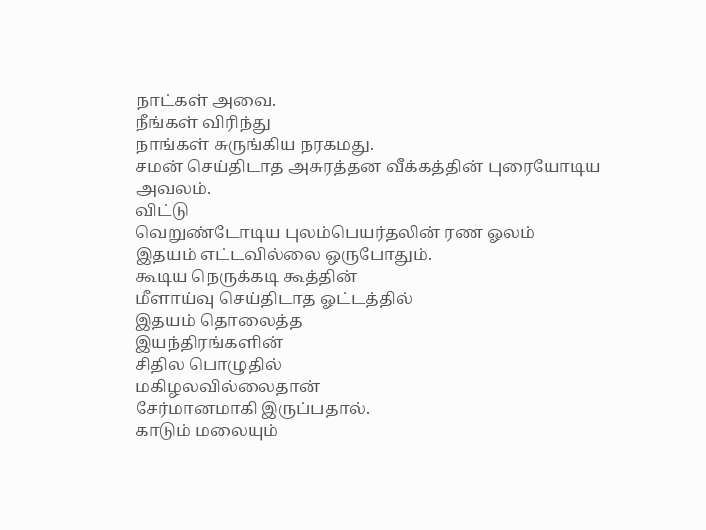நாட்கள் அவை.
நீங்கள் விரிந்து
நாங்கள் சுருங்கிய நரகமது.
சமன் செய்திடாத அசுரத்தன வீக்கத்தின் புரையோடிய அவலம்.
விட்டு
வெறுண்டோடிய புலம்பெயர்தலின் ரண ஓலம்
இதயம் எட்டவில்லை ஒருபோதும்.
கூடிய நெருக்கடி கூத்தின்
மீளாய்வு செய்திடாத ஓட்டத்தில்
இதயம் தொலைத்த
இயந்திரங்களின்
சிதில பொழுதில்
மகிழலவில்லைதான்
சேர்மானமாகி இருப்பதால்.
காடும் மலையும்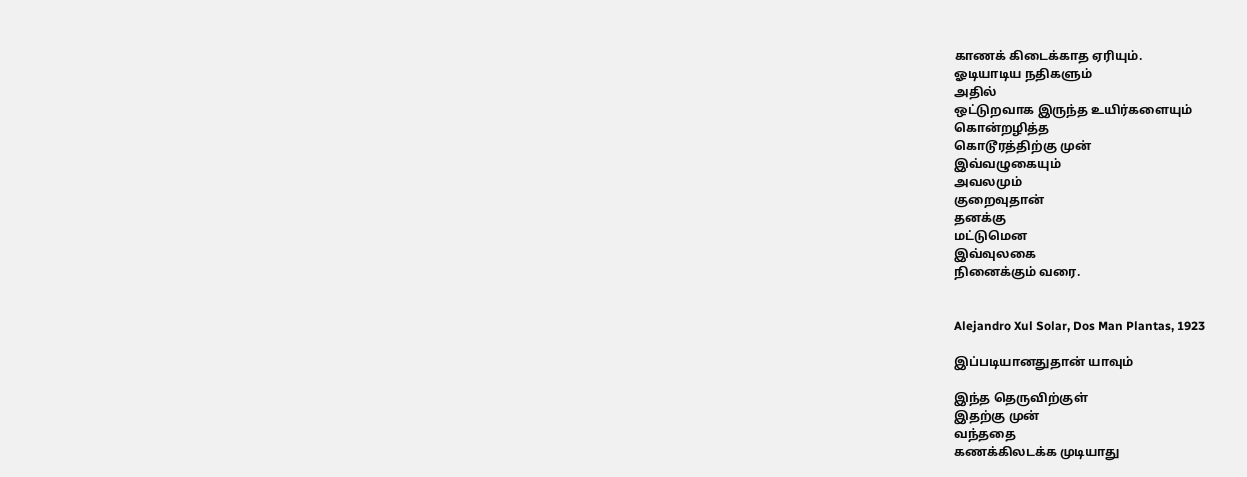காணக் கிடைக்காத ஏரியும்.
ஓடியாடிய நதிகளும்
அதில்
ஒட்டுறவாக இருந்த உயிர்களையும்
கொன்றழித்த
கொடூரத்திற்கு முன்
இவ்வழுகையும்
அவலமும்
குறைவுதான்
தனக்கு
மட்டுமென
இவ்வுலகை
நினைக்கும் வரை.


Alejandro Xul Solar, Dos Man Plantas, 1923

இப்படியானதுதான் யாவும்

இந்த தெருவிற்குள்
இதற்கு முன்
வந்ததை
கணக்கிலடக்க முடியாது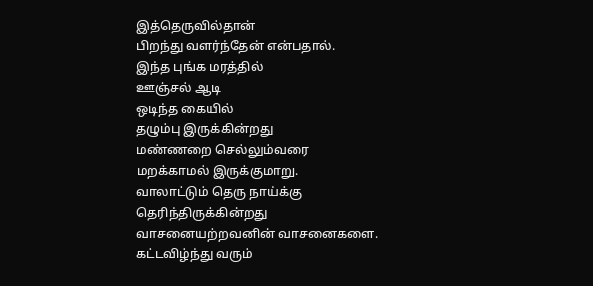இத்தெருவில்தான்
பிறந்து வளர்ந்தேன் என்பதால்.
இந்த புங்க மரத்தில்
ஊஞ்சல் ஆடி
ஒடிந்த கையில்
தழும்பு இருக்கின்றது
மண்ணறை செல்லும்வரை
மறக்காமல் இருக்குமாறு.
வாலாட்டும் தெரு நாய்க்கு
தெரிந்திருக்கின்றது
வாசனையற்றவனின் வாசனைகளை.
கட்டவிழ்ந்து வரும்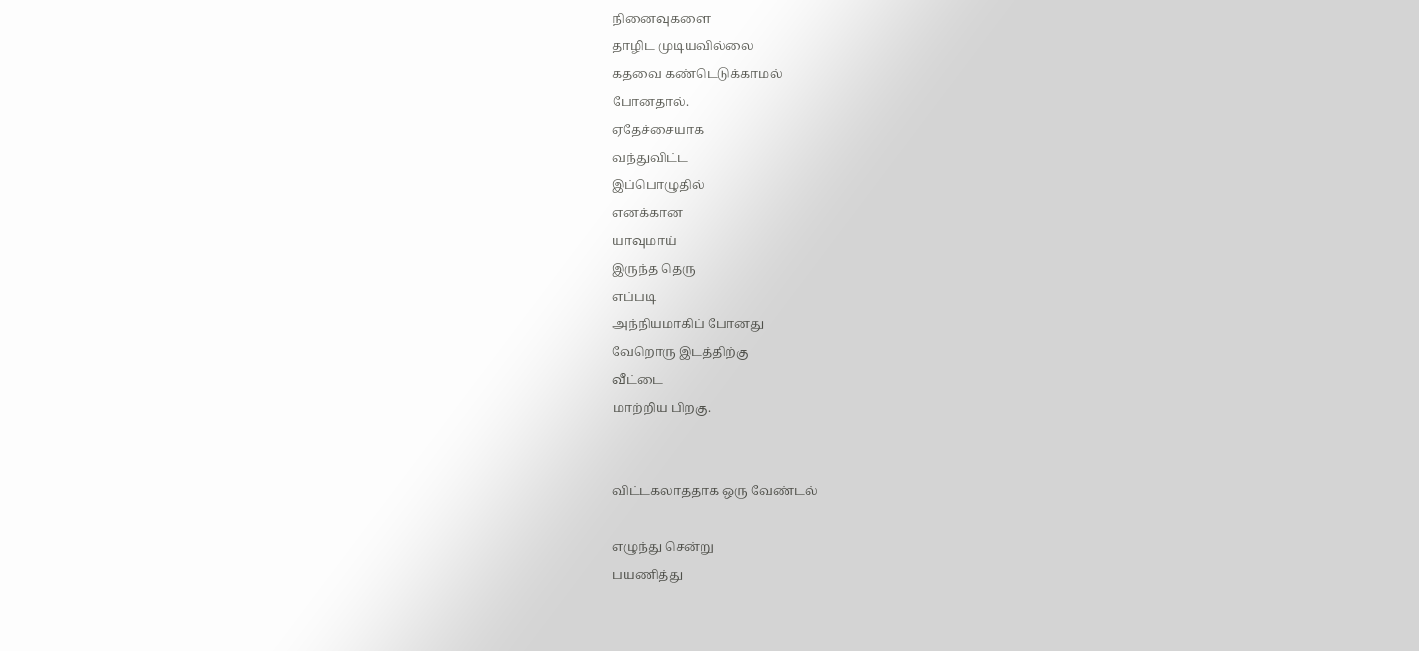நினைவுகளை
தாழிட முடியவில்லை
கதவை கண்டெடுக்காமல்
போனதால்.
ஏதேச்சையாக
வந்துவிட்ட
இப்பொழுதில்
எனக்கான
யாவுமாய்
இருந்த தெரு
எப்படி
அந்நியமாகிப் போனது
வேறொரு‌ இடத்திற்கு
வீட்டை
மாற்றிய பிறகு.


விட்டகலாததாக ஒரு வேண்டல்

எழுந்து சென்று
பயணித்து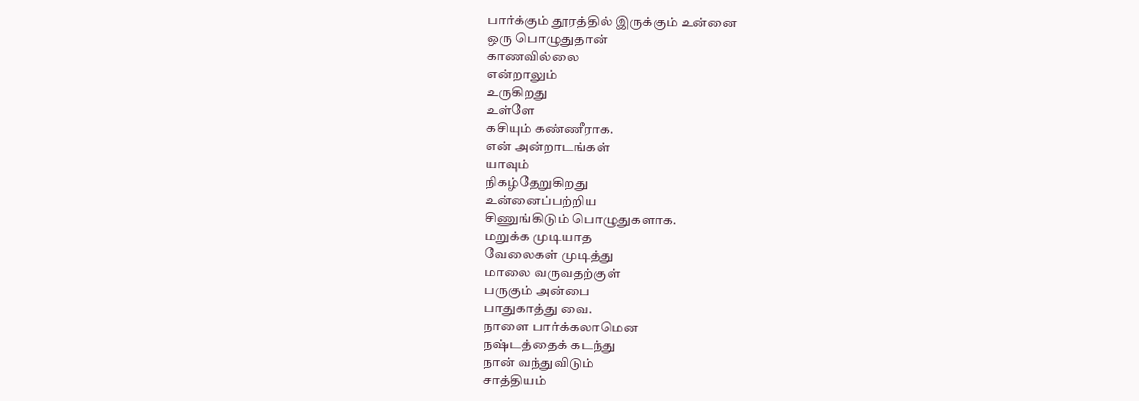பார்க்கும் தூரத்தில் இருக்கும் உன்னை
ஒரு பொழுதுதான்
காணவில்லை
என்றாலும்
உருகிறது
உள்ளே
கசியும் கண்ணீராக.
என் அன்றாடங்கள்
யாவும்
நிகழ்தேறுகிறது
உன்னைப்பற்றிய
சிணுங்கிடும் பொழுதுகளாக.
மறுக்க முடியாத
வேலைகள் முடித்து
மாலை வருவதற்குள்
பருகும் அன்பை
பாதுகாத்து வை.
நாளை பார்க்கலாமென
நஷ்டத்தைக் கடந்து
நான் வந்துவிடும்
சாத்தியம்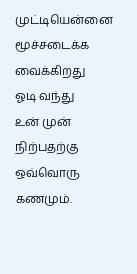முட்டியென்னை
மூச்சடைக்க வைக்கிறது
ஓடி வந்து
உன் முன்
நிற்பதற்கு
ஒவ்வொரு
கணமும்.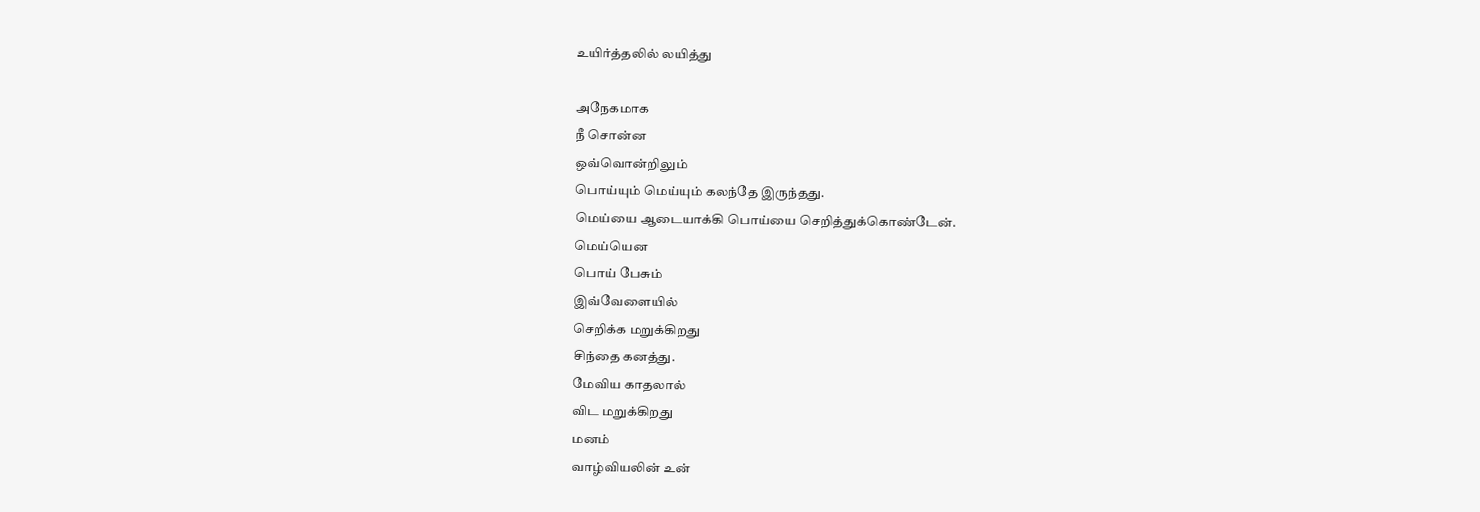உயிர்த்தலில் லயித்து

அநேகமாக
நீ சொன்ன
ஒவ்வொன்றிலும்
பொய்யும் மெய்யும் கலந்தே இருந்தது.
மெய்யை ஆடையாக்கி பொய்யை செறித்துக்கொண்டேன்.
மெய்யென
பொய் பேசும்
இவ்வேளையில்
செறிக்க மறுக்கிறது
சிந்தை கனத்து.
மேவிய காதலால்
விட மறுக்கிறது
மனம்
வாழ்வியலின் உன்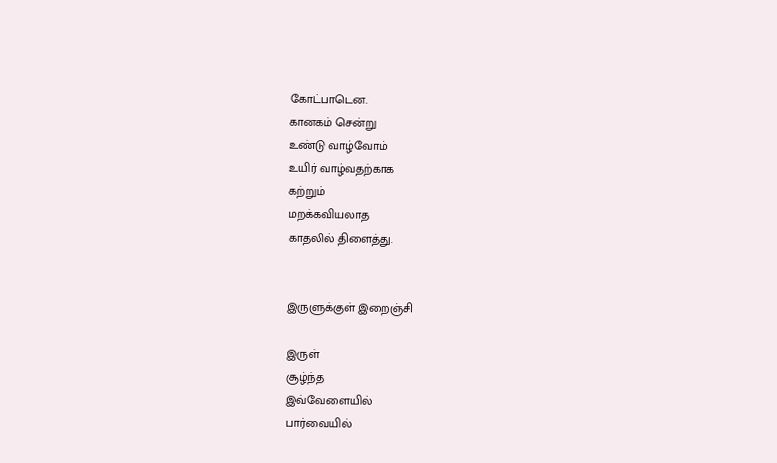கோட்பாடென.
கானகம் சென்று
உண்டு வாழ்வோம்
உயிர் வாழ்வதற்காக
கற்றும்
மறக்கவியலாத
காதலில் திளைத்து.


இருளுக்குள் இறைஞ்சி

இருள்
சூழ்ந்த
இவ்வேளையில்
பார்வையில்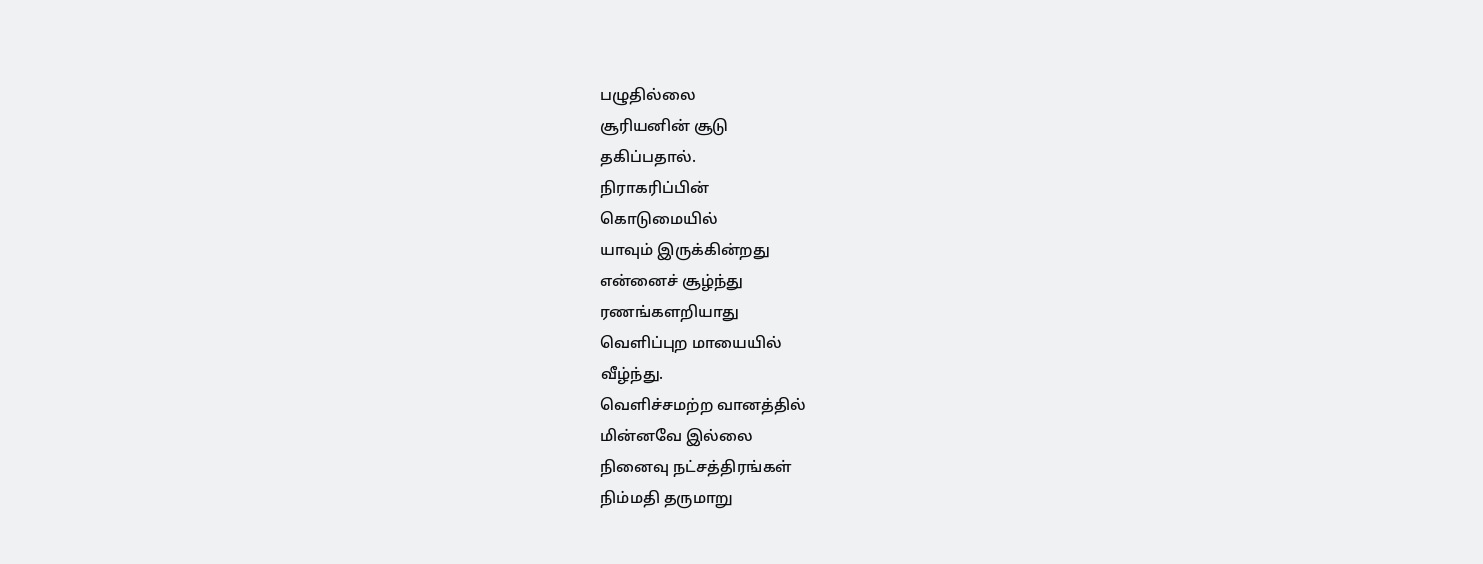பழுதில்லை
சூரியனின் சூடு
தகிப்பதால்.
நிராகரிப்பின்
கொடுமையில்
யாவும் இருக்கின்றது
என்னைச் சூழ்ந்து
ரணங்களறியாது
வெளிப்புற மாயையில்
வீழ்ந்து.
வெளிச்சமற்ற வானத்தில்
மின்னவே இல்லை
நினைவு நட்சத்திரங்கள்
நிம்மதி தருமாறு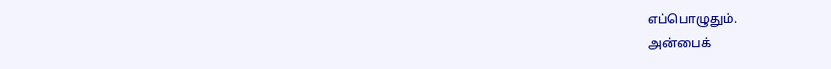எப்பொழுதும்.
அன்பைக்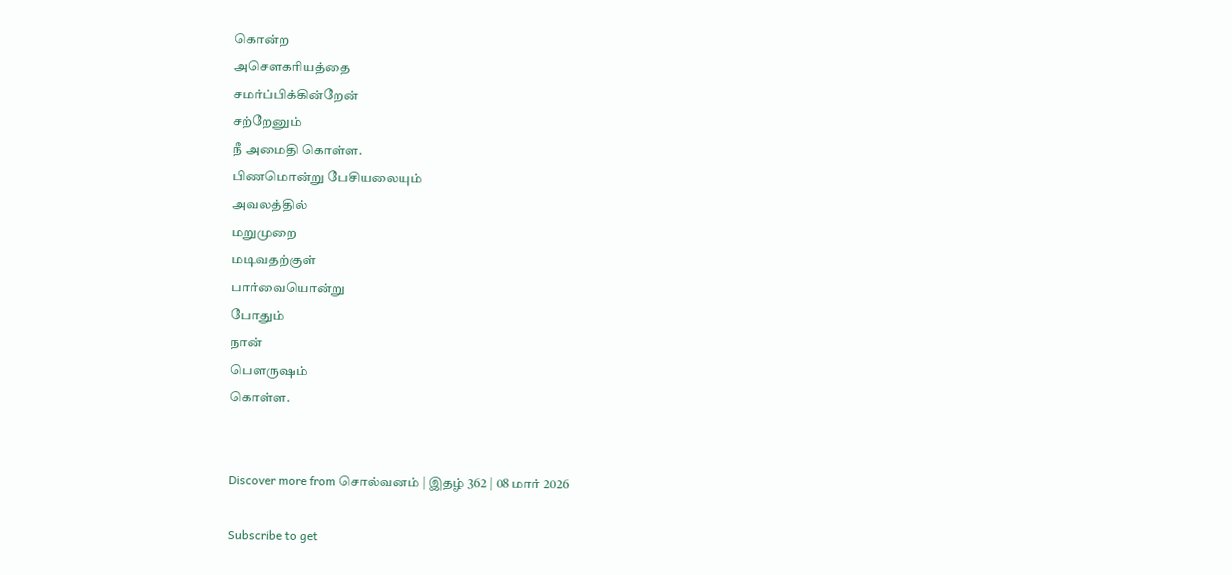கொன்ற
அசௌகரியத்தை
சமர்ப்பிக்கின்றேன்
சற்றேனும்
நீ அமைதி கொள்ள.
பிணமொன்று பேசியலையும்
அவலத்தில்
மறுமுறை
மடிவதற்குள்
பார்வையொன்று
போதும்
நான்
பௌருஷம்
கொள்ள.


Discover more from சொல்வனம் | இதழ் 362 | 08 மார் 2026

Subscribe to get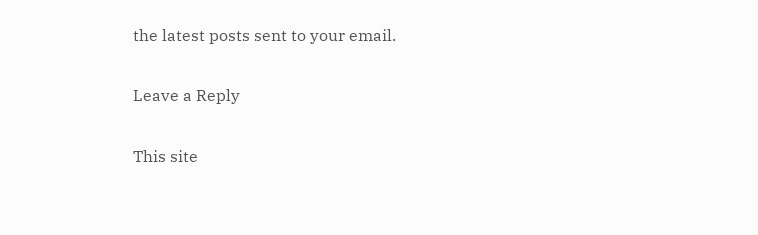the latest posts sent to your email.

Leave a Reply

This site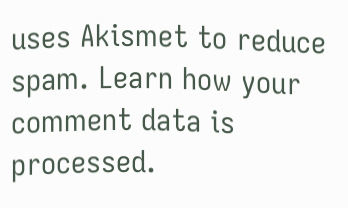uses Akismet to reduce spam. Learn how your comment data is processed.